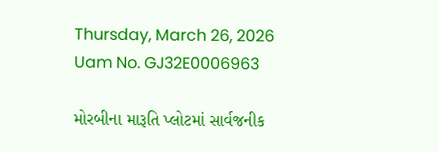Thursday, March 26, 2026
Uam No. GJ32E0006963

મોરબીના મારૂતિ પ્લોટમાં સાર્વજનીક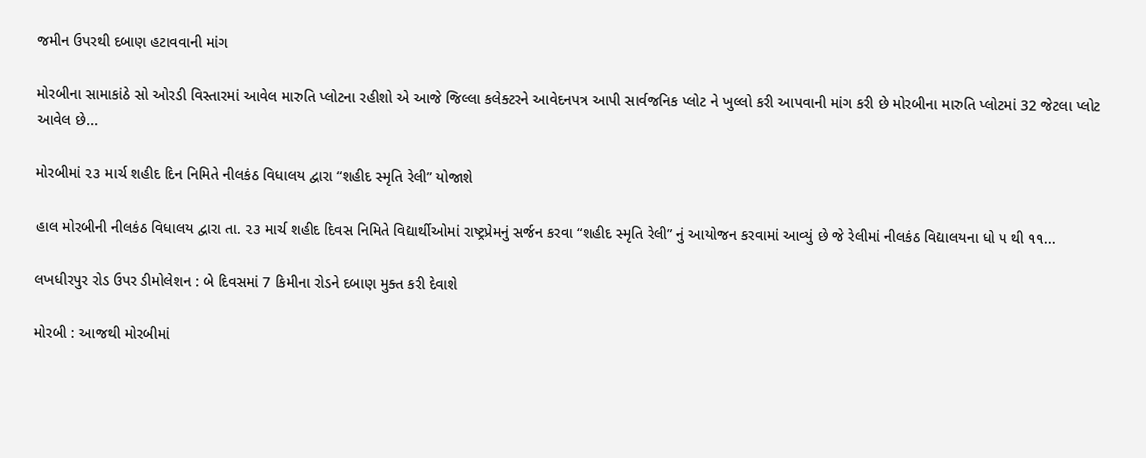જમીન ઉપરથી દબાણ હટાવવાની માંગ

મોરબીના સામાકાંઠે સો ઓરડી વિસ્તારમાં આવેલ મારુતિ પ્લોટના રહીશો એ આજે જિલ્લા કલેક્ટરને આવેદનપત્ર આપી સાર્વજનિક પ્લોટ ને ખુલ્લો કરી આપવાની માંગ કરી છે મોરબીના મારુતિ પ્લોટમાં 32 જેટલા પ્લોટ આવેલ છે...

મોરબીમાં ૨૩ માર્ચ શહીદ દિન નિમિતે નીલકંઠ વિધાલય દ્વારા “શહીદ સ્મૃતિ રેલી” યોજાશે

હાલ મોરબીની નીલકંઠ વિધાલય દ્વારા તા. ૨૩ માર્ચ શહીદ દિવસ નિમિતે વિદ્યાર્થીઓમાં રાષ્ટ્રપ્રેમનું સર્જન કરવા “શહીદ સ્મૃતિ રેલી” નું આયોજન કરવામાં આવ્યું છે જે રેલીમાં નીલકંઠ વિદ્યાલયના ધો ૫ થી ૧૧...

લખધીરપુર રોડ ઉપર ડીમોલેશન : બે દિવસમાં 7 કિમીના રોડને દબાણ મુક્ત કરી દેવાશે

મોરબી : આજથી મોરબીમાં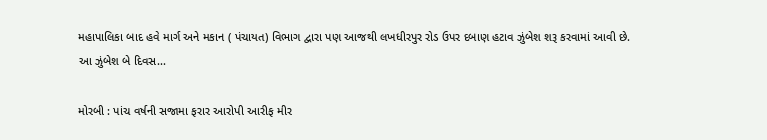મહાપાલિકા બાદ હવે માર્ગ અને મકાન ( પંચાયત) વિભાગ દ્વારા પણ આજથી લખધીરપુર રોડ ઉપર દબાણ હટાવ ઝુંબેશ શરૂ કરવામાં આવી છે. આ ઝુંબેશ બે દિવસ...

મોરબી : પાંચ વર્ષની સજામા ફરાર આરોપી આરીફ મીર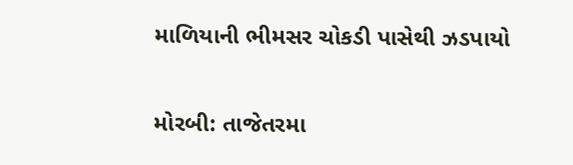માળિયાની ભીમસર ચોકડી પાસેથી ઝડપાયો

મોરબી: તાજેતરમા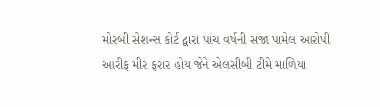મોરબી સેશન્સ કોર્ટ દ્વારા પાંચ વર્ષની સજા પામેલ આરોપી આરીફ મીર ફરાર હોય જેને એલસીબી ટીમે માળિયા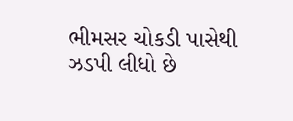ભીમસર ચોકડી પાસેથી ઝડપી લીધો છે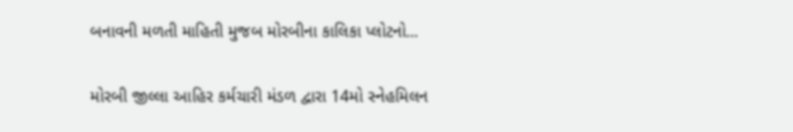બનાવની મળતી માહિતી મુજબ મોરબીના કાલિકા પ્લોટનો...

મોરબી જીલ્લા આહિર કર્મચારી મંડળ દ્વારા 14મો સ્નેહમિલન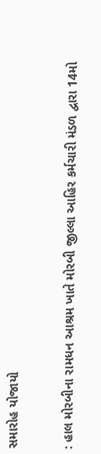સમારોહ યોજાયો

: હાલ મોરબીના રામધન આશ્રમ ખાતે મોરબી જીલ્લા આહિર કર્મચારી મંડળ દ્વારા 14મો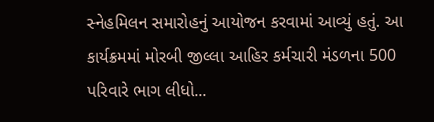સ્નેહમિલન સમારોહનું આયોજન કરવામાં આવ્યું હતું. આ કાર્યક્રમમાં મોરબી જીલ્લા આહિર કર્મચારી મંડળના 500 પરિવારે ભાગ લીધો...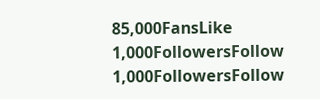85,000FansLike
1,000FollowersFollow
1,000FollowersFollow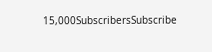15,000SubscribersSubscribe